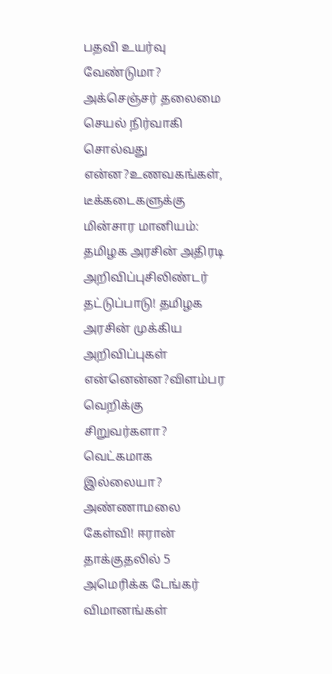பதவி உயர்வு வேண்டுமா? அக்செஞ்சர் தலைமை செயல் நிர்வாகி சொல்வது என்ன?உணவகங்கள், டீக்கடைகளுக்கு மின்சார மானியம்: தமிழக அரசின் அதிரடி அறிவிப்புசிலிண்டர் தட்டுப்பாடு! தமிழக அரசின் முக்கிய அறிவிப்புகள் என்னென்ன?விளம்பர வெறிக்கு சிறுவர்களா? வெட்கமாக இல்லையா? அண்ணாமலை கேள்வி! ஈரான் தாக்குதலில் 5 அமெரிக்க டேங்கர் விமானங்கள்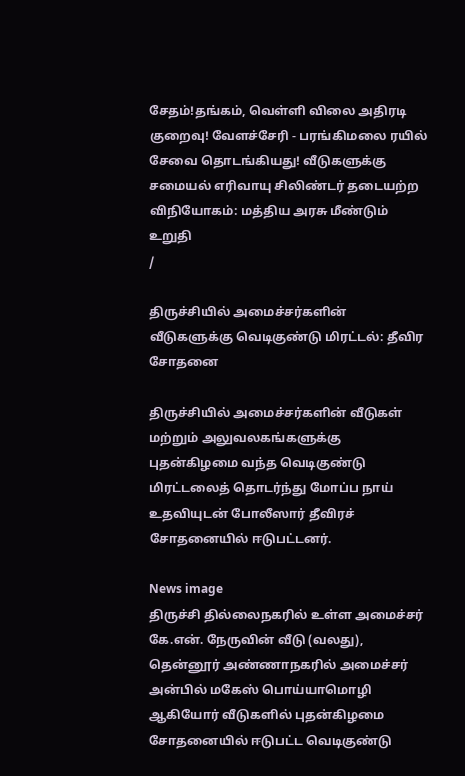சேதம்!தங்கம், வெள்ளி விலை அதிரடி குறைவு! வேளச்சேரி - பரங்கிமலை ரயில் சேவை தொடங்கியது! வீடுகளுக்கு சமையல் எரிவாயு சிலிண்டர் தடையற்ற விநியோகம்: மத்திய அரசு மீண்டும் உறுதி
/

திருச்சியில் அமைச்சர்களின் வீடுகளுக்கு வெடிகுண்டு மிரட்டல்: தீவிர சோதனை

திருச்சியில் அமைச்சர்களின் வீடுகள் மற்றும் அலுவலகங்களுக்கு புதன்கிழமை வந்த வெடிகுண்டு மிரட்டலைத் தொடர்ந்து மோப்ப நாய் உதவியுடன் போலீஸார் தீவிரச் சோதனையில் ஈடுபட்டனர்.

News image
திருச்சி தில்லைநகரில் உள்ள அமைச்சர் கே.என். நேருவின் வீடு (வலது), தென்னூர் அண்ணாநகரில் அமைச்சர் அன்பில் மகேஸ் பொய்யாமொழி ஆகியோர் வீடுகளில் புதன்கிழமை சோதனையில் ஈடுபட்ட வெடிகுண்டு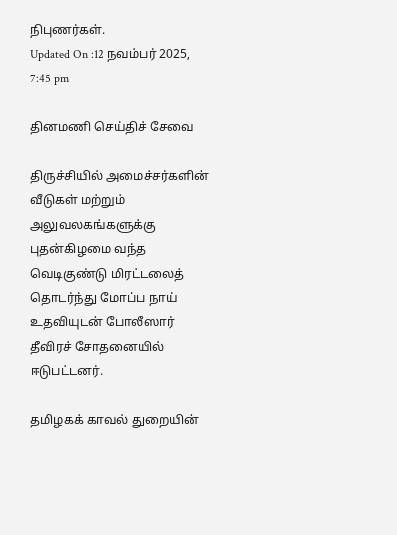நிபுணர்கள்.
Updated On :12 நவம்பர் 2025, 7:45 pm

தினமணி செய்திச் சேவை

திருச்சியில் அமைச்சர்களின் வீடுகள் மற்றும் அலுவலகங்களுக்கு புதன்கிழமை வந்த வெடிகுண்டு மிரட்டலைத் தொடர்ந்து மோப்ப நாய் உதவியுடன் போலீஸார் தீவிரச் சோதனையில் ஈடுபட்டனர்.

தமிழகக் காவல் துறையின்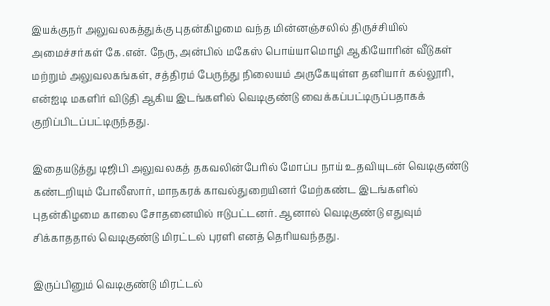இயக்குநர் அலுவலகத்துக்கு புதன்கிழமை வந்த மின்னஞ்சலில் திருச்சியில் அமைச்சர்கள் கே.என். நேரு, அன்பில் மகேஸ் பொய்யாமொழி ஆகியோரின் வீடுகள் மற்றும் அலுவலகங்கள், சத்திரம் பேருந்து நிலையம் அருகேயுள்ள தனியார் கல்லூரி, என்ஐடி மகளிர் விடுதி ஆகிய இடங்களில் வெடிகுண்டு வைக்கப்பட்டிருப்பதாகக் குறிப்பிடப்பட்டிருந்தது.

இதையடுத்து டிஜிபி அலுவலகத் தகவலின்பேரில் மோப்ப நாய் உதவியுடன் வெடிகுண்டு கண்டறியும் போலீஸார், மாநகரக் காவல்துறையினர் மேற்கண்ட இடங்களில் புதன்கிழமை காலை சோதனையில் ஈடுபட்டனர். ஆனால் வெடிகுண்டு எதுவும் சிக்காததால் வெடிகுண்டு மிரட்டல் புரளி எனத் தெரியவந்தது.

இருப்பினும் வெடிகுண்டு மிரட்டல்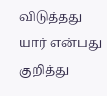விடுத்தது யார் என்பது குறித்து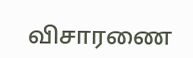விசாரணை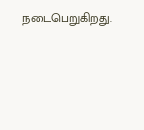நடைபெறுகிறது.